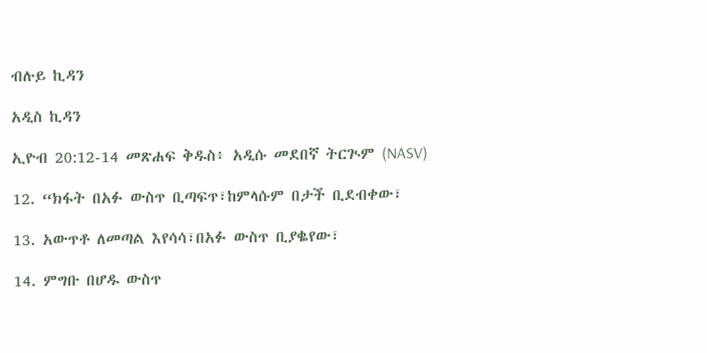ብሉይ ኪዳን

አዲስ ኪዳን

ኢዮብ 20:12-14 መጽሐፍ ቅዱስ፥ አዲሱ መደበኛ ትርጒም (NASV)

12. “ክፋት በአፉ ውስጥ ቢጣፍጥ፣ከምላሱም በታች ቢደብቀው፣

13. አውጥቶ ለመጣል እየሳሳ፣በአፉ ውስጥ ቢያቈየው፣

14. ምግቡ በሆዱ ውስጥ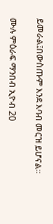ይመራል፤በውስጡም እንደ እባብ መርዝ ይሆናል።

ሙሉ ምዕራፍ ማንበብ ኢዮብ 20